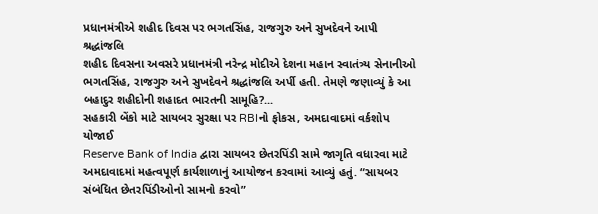પ્રધાનમંત્રીએ શહીદ દિવસ પર ભગતસિંહ, રાજગુરુ અને સુખદેવને આપી શ્રદ્ધાંજલિ
શહીદ દિવસના અવસરે પ્રધાનમંત્રી નરેન્દ્ર મોદીએ દેશના મહાન સ્વાતંત્ર્ય સેનાનીઓ ભગતસિંહ, રાજગુરુ અને સુખદેવને શ્રદ્ધાંજલિ અર્પી હતી. તેમણે જણાવ્યું કે આ બહાદુર શહીદોની શહાદત ભારતની સામૂહિ?...
સહકારી બેંકો માટે સાયબર સુરક્ષા પર RBIનો ફોકસ, અમદાવાદમાં વર્કશોપ યોજાઈ
Reserve Bank of India દ્વારા સાયબર છેતરપિંડી સામે જાગૃતિ વધારવા માટે અમદાવાદમાં મહત્વપૂર્ણ કાર્યશાળાનું આયોજન કરવામાં આવ્યું હતું. “સાયબર સંબંધિત છેતરપિંડીઓનો સામનો કરવો”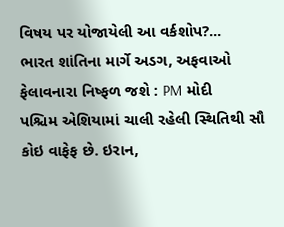વિષય પર યોજાયેલી આ વર્કશોપ?...
ભારત શાંતિના માર્ગે અડગ, અફવાઓ ફેલાવનારા નિષ્ફળ જશે : PM મોદી
પશ્ચિમ એશિયામાં ચાલી રહેલી સ્થિતિથી સૌ કોઇ વાફેફ છે. ઇરાન,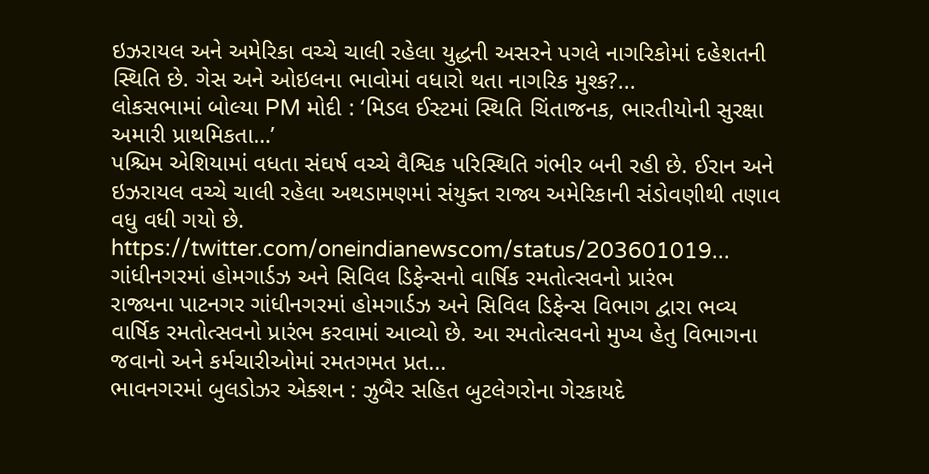ઇઝરાયલ અને અમેરિકા વચ્ચે ચાલી રહેલા યુદ્ધની અસરને પગલે નાગરિકોમાં દહેશતની સ્થિતિ છે. ગેસ અને ઓઇલના ભાવોમાં વધારો થતા નાગરિક મુશ્ક?...
લોકસભામાં બોલ્યા PM મોદી : ‘મિડલ ઈસ્ટમાં સ્થિતિ ચિંતાજનક, ભારતીયોની સુરક્ષા અમારી પ્રાથમિકતા…’
પશ્ચિમ એશિયામાં વધતા સંઘર્ષ વચ્ચે વૈશ્વિક પરિસ્થિતિ ગંભીર બની રહી છે. ઈરાન અને ઇઝરાયલ વચ્ચે ચાલી રહેલા અથડામણમાં સંયુક્ત રાજ્ય અમેરિકાની સંડોવણીથી તણાવ વધુ વધી ગયો છે. https://twitter.com/oneindianewscom/status/203601019...
ગાંધીનગરમાં હોમગાર્ડઝ અને સિવિલ ડિફેન્સનો વાર્ષિક રમતોત્સવનો પ્રારંભ
રાજ્યના પાટનગર ગાંધીનગરમાં હોમગાર્ડઝ અને સિવિલ ડિફેન્સ વિભાગ દ્વારા ભવ્ય વાર્ષિક રમતોત્સવનો પ્રારંભ કરવામાં આવ્યો છે. આ રમતોત્સવનો મુખ્ય હેતુ વિભાગના જવાનો અને કર્મચારીઓમાં રમતગમત પ્રત...
ભાવનગરમાં બુલડોઝર એક્શન : ઝુબૈર સહિત બુટલેગરોના ગેરકાયદે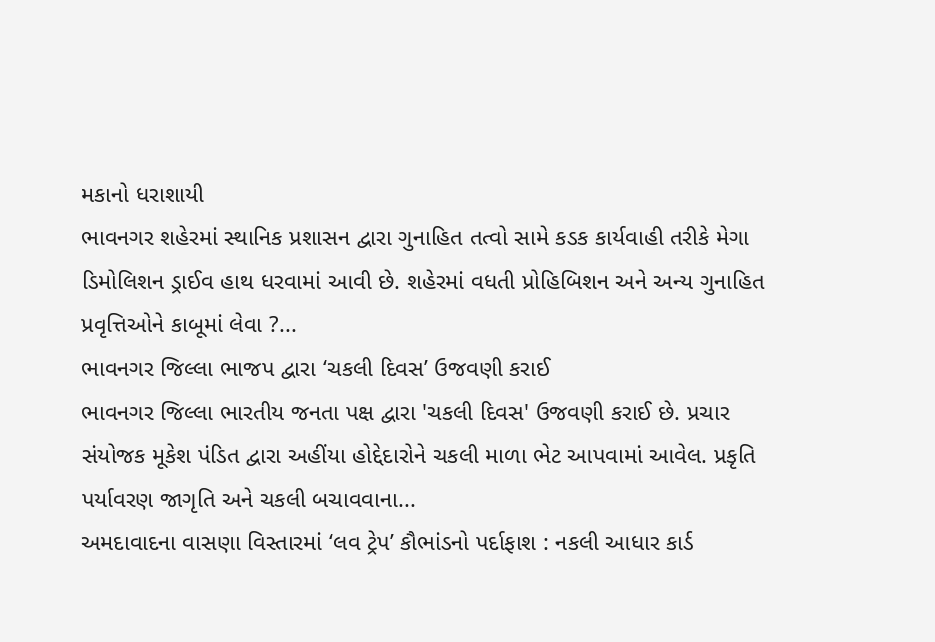મકાનો ધરાશાયી
ભાવનગર શહેરમાં સ્થાનિક પ્રશાસન દ્વારા ગુનાહિત તત્વો સામે કડક કાર્યવાહી તરીકે મેગા ડિમોલિશન ડ્રાઈવ હાથ ધરવામાં આવી છે. શહેરમાં વધતી પ્રોહિબિશન અને અન્ય ગુનાહિત પ્રવૃત્તિઓને કાબૂમાં લેવા ?...
ભાવનગર જિલ્લા ભાજપ દ્વારા ‘ચકલી દિવસ’ ઉજવણી કરાઈ
ભાવનગર જિલ્લા ભારતીય જનતા પક્ષ દ્વારા 'ચકલી દિવસ' ઉજવણી કરાઈ છે. પ્રચાર સંયોજક મૂકેશ પંડિત દ્વારા અહીંયા હોદ્દેદારોને ચકલી માળા ભેટ આપવામાં આવેલ. પ્રકૃતિ પર્યાવરણ જાગૃતિ અને ચકલી બચાવવાના...
અમદાવાદના વાસણા વિસ્તારમાં ‘લવ ટ્રેપ’ કૌભાંડનો પર્દાફાશ : નકલી આધાર કાર્ડ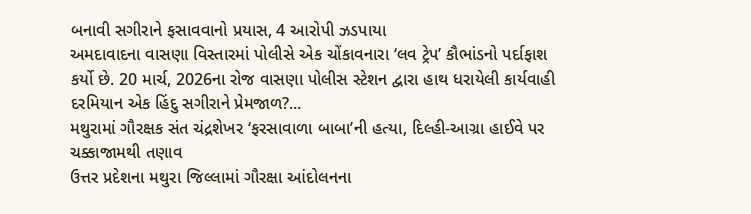બનાવી સગીરાને ફસાવવાનો પ્રયાસ, 4 આરોપી ઝડપાયા
અમદાવાદના વાસણા વિસ્તારમાં પોલીસે એક ચોંકાવનારા ‘લવ ટ્રેપ’ કૌભાંડનો પર્દાફાશ કર્યો છે. 20 માર્ચ, 2026ના રોજ વાસણા પોલીસ સ્ટેશન દ્વારા હાથ ધરાયેલી કાર્યવાહી દરમિયાન એક હિંદુ સગીરાને પ્રેમજાળ?...
મથુરામાં ગૌરક્ષક સંત ચંદ્રશેખર ‘ફરસાવાળા બાબા’ની હત્યા, દિલ્હી-આગ્રા હાઈવે પર ચક્કાજામથી તણાવ
ઉત્તર પ્રદેશના મથુરા જિલ્લામાં ગૌરક્ષા આંદોલનના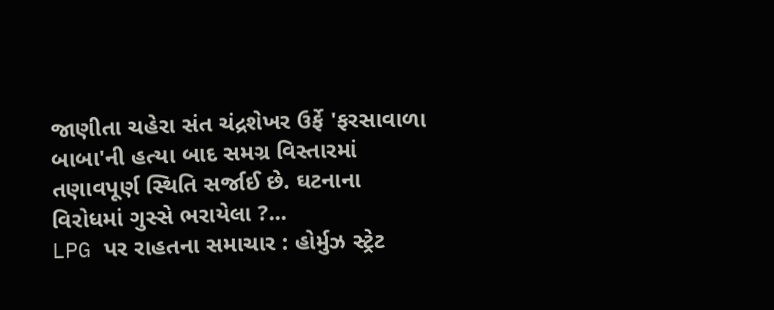જાણીતા ચહેરા સંત ચંદ્રશેખર ઉર્ફે 'ફરસાવાળા બાબા'ની હત્યા બાદ સમગ્ર વિસ્તારમાં તણાવપૂર્ણ સ્થિતિ સર્જાઈ છે. ઘટનાના વિરોધમાં ગુસ્સે ભરાયેલા ?...
LPG પર રાહતના સમાચાર : હોર્મુઝ સ્ટ્રેટ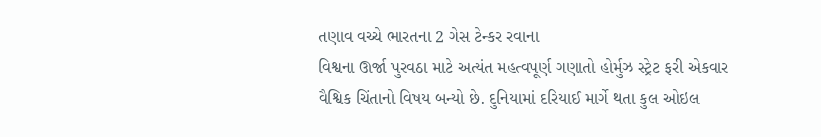તણાવ વચ્ચે ભારતના 2 ગેસ ટેન્કર રવાના
વિશ્વના ઊર્જા પુરવઠા માટે અત્યંત મહત્વપૂર્ણ ગણાતો હોર્મુઝ સ્ટ્રેટ ફરી એકવાર વૈશ્વિક ચિંતાનો વિષય બન્યો છે. દુનિયામાં દરિયાઈ માર્ગે થતા કુલ ઓઇલ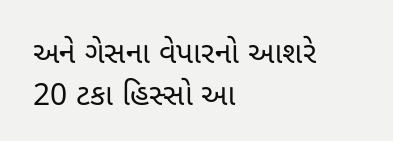અને ગેસના વેપારનો આશરે 20 ટકા હિસ્સો આ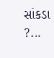સાંકડા ?...